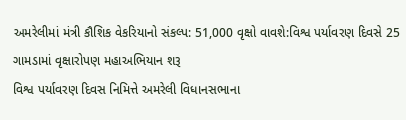અમરેલીમાં મંત્રી કૌશિક વેકરિયાનો સંકલ્પ: 51,000 વૃક્ષો વાવશે:વિશ્વ પર્યાવરણ દિવસે 25 ગામડામાં વૃક્ષારોપણ મહાઅભિયાન શરૂ
વિશ્વ પર્યાવરણ દિવસ નિમિત્તે અમરેલી વિધાનસભાના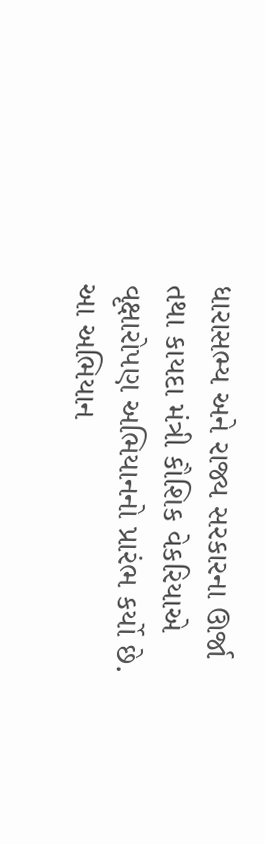ધારાસભ્ય અને રાજ્ય સરકારના ઊર્જા તથા કાયદા મંત્રી કૌશિક વેકરિયાએ વૃક્ષારોપણ અભિયાનનો પ્રારંભ કર્યો છે. આ અભિયાન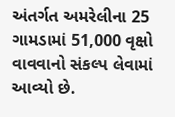અંતર્ગત અમરેલીના 25 ગામડામાં 51,000 વૃક્ષો વાવવાનો સંકલ્પ લેવામાં આવ્યો છે.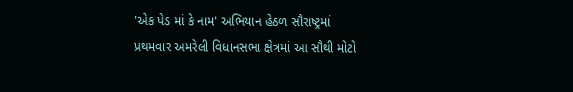'એક પેડ માં કે નામ' અભિયાન હેઠળ સૌરાષ્ટ્રમાં પ્રથમવાર અમરેલી વિધાનસભા ક્ષેત્રમાં આ સૌથી મોટો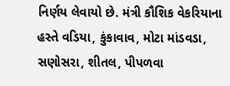નિર્ણય લેવાયો છે. મંત્રી કૌશિક વેકરિયાના હસ્તે વડિયા, કુંકાવાવ, મોટા માંડવડા, સણોસરા, શીતલ, પીપળવા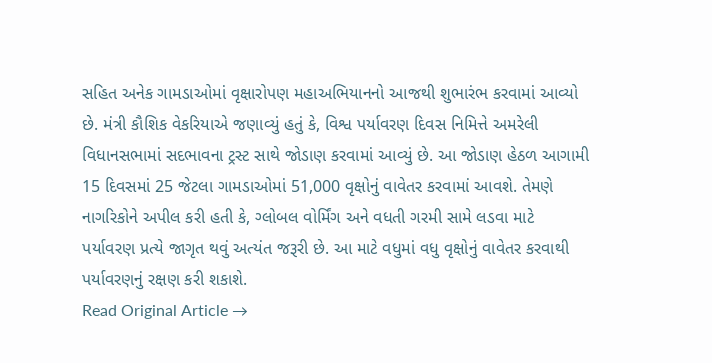સહિત અનેક ગામડાઓમાં વૃક્ષારોપણ મહાઅભિયાનનો આજથી શુભારંભ કરવામાં આવ્યો છે. મંત્રી કૌશિક વેકરિયાએ જણાવ્યું હતું કે, વિશ્વ પર્યાવરણ દિવસ નિમિત્તે અમરેલી વિધાનસભામાં સદભાવના ટ્રસ્ટ સાથે જોડાણ કરવામાં આવ્યું છે. આ જોડાણ હેઠળ આગામી 15 દિવસમાં 25 જેટલા ગામડાઓમાં 51,000 વૃક્ષોનું વાવેતર કરવામાં આવશે. તેમણે નાગરિકોને અપીલ કરી હતી કે, ગ્લોબલ વોર્મિંગ અને વધતી ગરમી સામે લડવા માટે પર્યાવરણ પ્રત્યે જાગૃત થવું અત્યંત જરૂરી છે. આ માટે વધુમાં વધુ વૃક્ષોનું વાવેતર કરવાથી પર્યાવરણનું રક્ષણ કરી શકાશે.
Read Original Article →